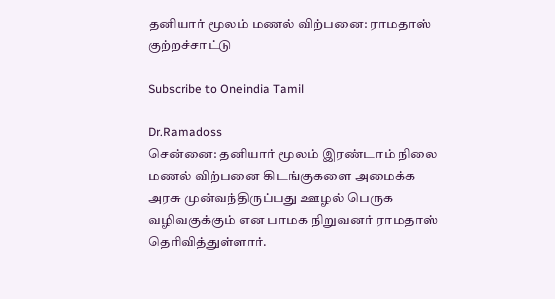தனியார் மூலம் மணல் விற்பனை: ராமதாஸ் குற்றச்சாட்டு

Subscribe to Oneindia Tamil

Dr.Ramadoss
சென்னை: தனியார் மூலம் இரண்டாம் நிலை மணல் விற்பனை கிடங்குகளை அமைக்க அரசு முன்வந்திருப்பது ஊழல் பெருக வழிவகுக்கும் என பாமக நிறுவனர் ராமதாஸ் தெரிவித்துள்ளார்.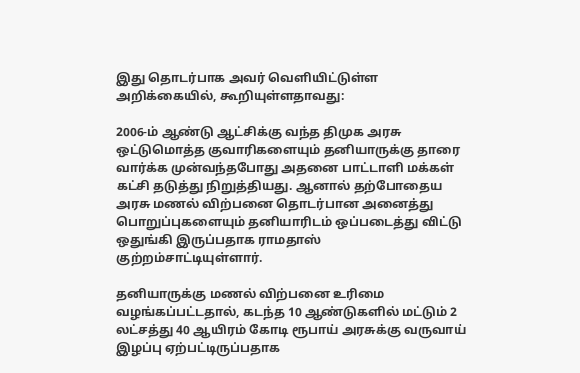இது தொடர்பாக அவர் வெளியிட்டுள்ள அறிக்கையில், கூறியுள்ளதாவது:

2006-ம் ஆண்டு ஆட்சிக்கு வந்த திமுக அரசு ஒட்டுமொத்த குவாரிகளையும் தனியாருக்கு தாரை வார்க்க முன்வந்தபோது அதனை பாட்டாளி மக்கள் கட்சி தடுத்து நிறுத்தியது. ஆனால் தற்போதைய அரசு மணல் விற்பனை தொடர்பான அனைத்து பொறுப்புகளையும் தனியாரிடம் ஒப்படைத்து விட்டு ஒதுங்கி இருப்பதாக ராமதாஸ் குற்றம்சாட்டியுள்ளார்.

தனியாருக்கு மணல் விற்பனை உரிமை வழங்கப்பட்டதால், கடந்த 10 ஆண்டுகளில் மட்டும் 2 லட்சத்து 40 ஆயிரம் கோடி ரூபாய் அரசுக்கு வருவாய் இழப்பு ஏற்பட்டிருப்பதாக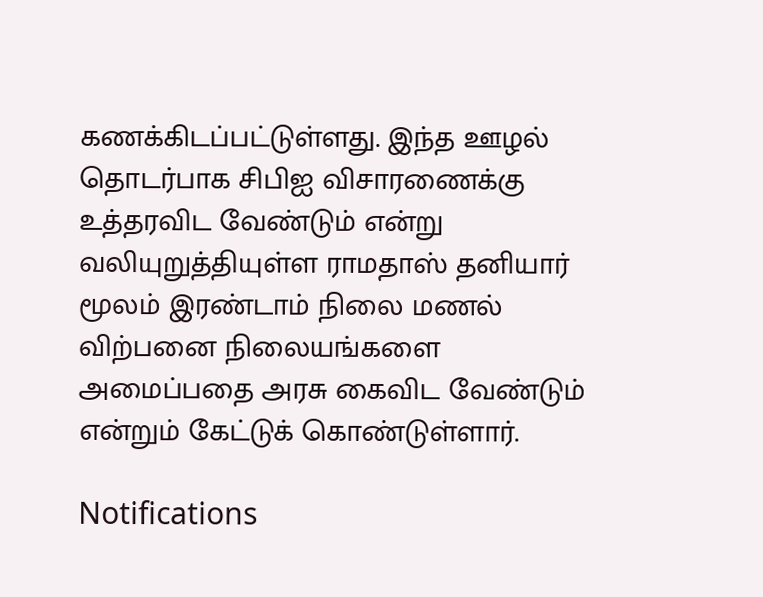கணக்கிடப்பட்டுள்ளது. இந்த ஊழல் தொடர்பாக சிபிஐ விசாரணைக்கு உத்தரவிட வேண்டும் என்று வலியுறுத்தியுள்ள ராமதாஸ் தனியார் மூலம் இரண்டாம் நிலை மணல் விற்பனை நிலையங்களை அமைப்பதை அரசு கைவிட வேண்டும் என்றும் கேட்டுக் கொண்டுள்ளார்.

Notifications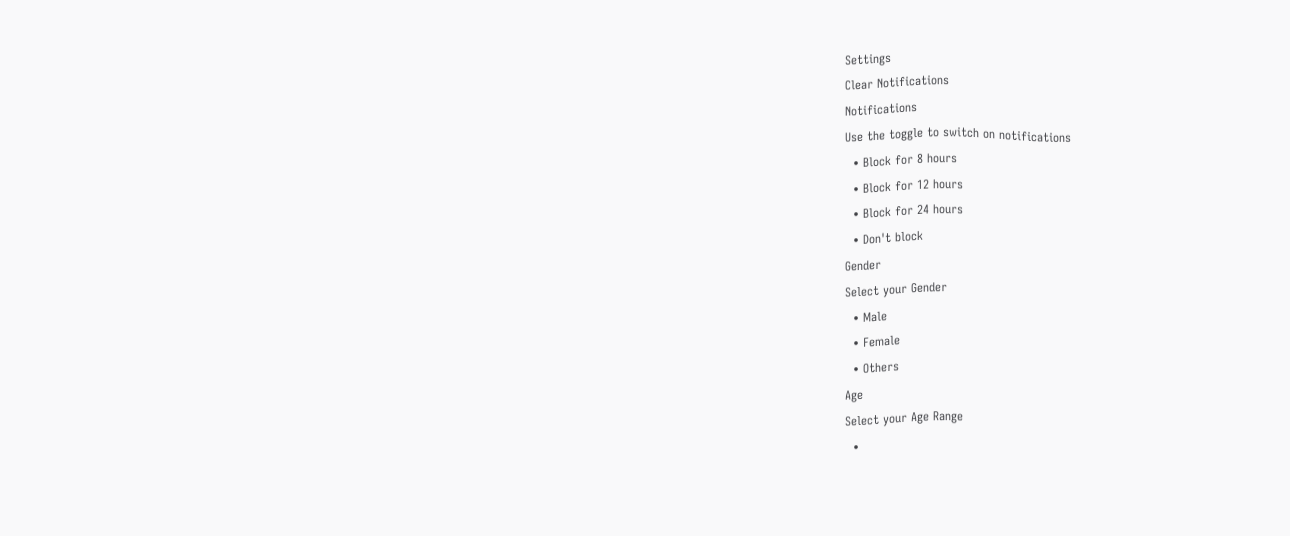Settings
Clear Notifications
Notifications
Use the toggle to switch on notifications
  • Block for 8 hours
  • Block for 12 hours
  • Block for 24 hours
  • Don't block
Gender
Select your Gender
  • Male
  • Female
  • Others
Age
Select your Age Range
  •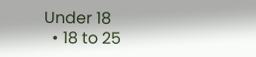Under 18
  • 18 to 25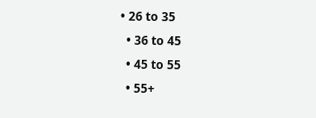• 26 to 35
  • 36 to 45
  • 45 to 55
  • 55+